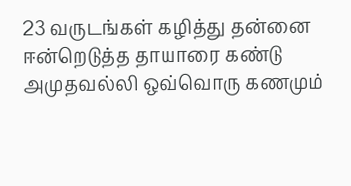23 வருடங்கள் கழித்து தன்னை ஈன்றெடுத்த தாயாரை கண்டு அமுதவல்லி ஒவ்வொரு கணமும்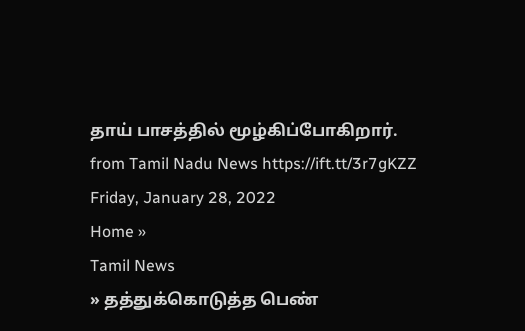தாய் பாசத்தில் மூழ்கிப்போகிறார்.
from Tamil Nadu News https://ift.tt/3r7gKZZ
Friday, January 28, 2022
Home »
Tamil News
» தத்துக்கொடுத்த பெண்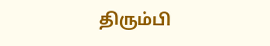திரும்பி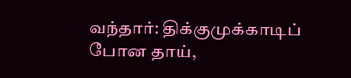வந்தார்: திக்குமுக்காடிப் போன தாய்,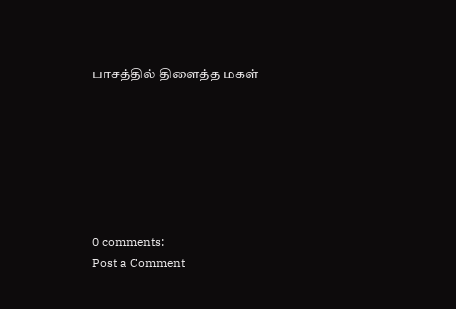பாசத்தில் திளைத்த மகள்







0 comments:
Post a Comment